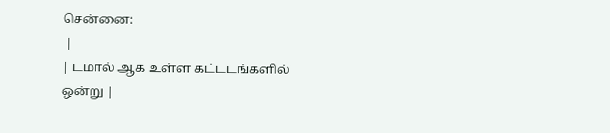சென்னை:
 |
| டமால் ஆக உள்ள கட்டடங்களில் ஒன்று |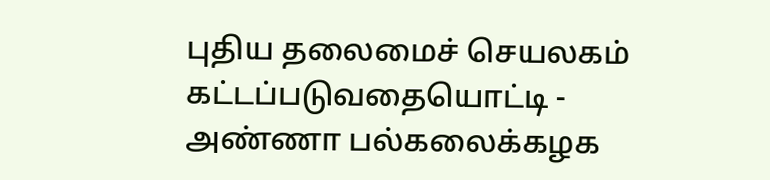புதிய தலைமைச் செயலகம் கட்டப்படுவதையொட்டி - அண்ணா பல்கலைக்கழக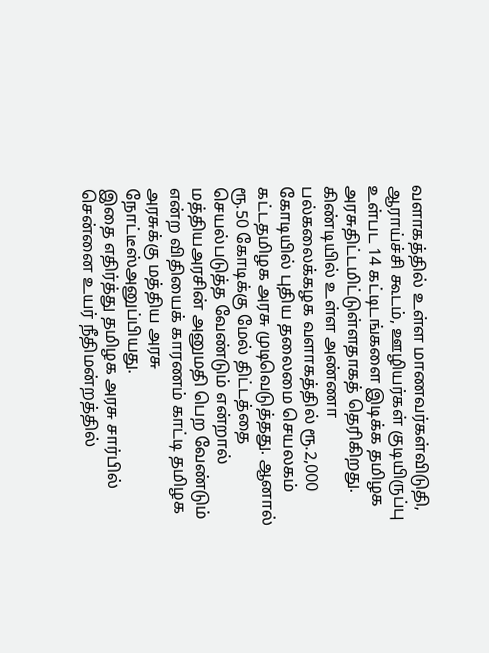வளாகத்தில் உள்ள மாணவர்கள்விடுதி, ஆராய்ச்சி கூடம், ஊழியர்கள் குடியிருப்பு உள்பட 14 கட்டிடங்களை இடிக்க தமிழக அரசுதிட்டமிட்டுள்ளதாகத் தெரிகிறது.
கிண்டியில் உள்ள அண்ணா பல்கலைக்கழக வளாகத்தில் ரூ.2,000 கோடியில் புதிய தலைமை செயலகம் கட்டதமிழக அரசு முடிவெடுத்தது. ஆனால் ரூ.50 கோடிக்கு மேல் திட்டத்தை செயல்படுத்த வேண்டும் என்றால் மத்தியஅரசின் அனுமதி பெற வேண்டும் என்ற விதியைக் காரணம் காட்டி தமிழக அரசுக்கு மத்திய அரசு நோட்டீஸ்அனுப்பியது.
இதை எதிர்த்து தமிழக அரசு சார்பில் சென்னை உயர் நீதிமன்றத்தில்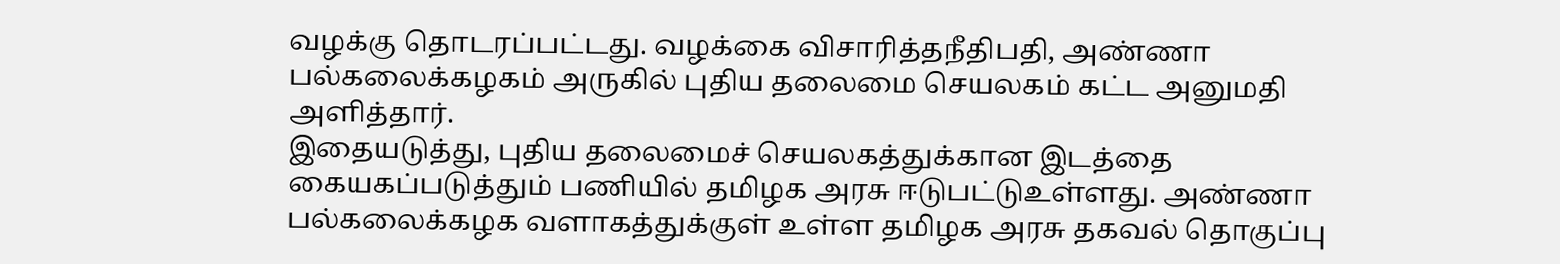வழக்கு தொடரப்பட்டது. வழக்கை விசாரித்தநீதிபதி, அண்ணா பல்கலைக்கழகம் அருகில் புதிய தலைமை செயலகம் கட்ட அனுமதி அளித்தார்.
இதையடுத்து, புதிய தலைமைச் செயலகத்துக்கான இடத்தை கையகப்படுத்தும் பணியில் தமிழக அரசு ஈடுபட்டுஉள்ளது. அண்ணா பல்கலைக்கழக வளாகத்துக்குள் உள்ள தமிழக அரசு தகவல் தொகுப்பு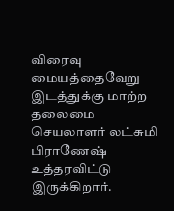விரைவு மையத்தைவேறு இடத்துக்கு மாற்ற தலைமை செயலாளர் லட்சுமி பிராணேஷ் உத்தரவிட்டு இருக்கிறார்.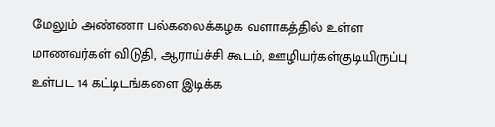மேலும் அண்ணா பல்கலைக்கழக வளாகத்தில் உள்ள மாணவர்கள் விடுதி, ஆராய்ச்சி கூடம், ஊழியர்கள்குடியிருப்பு உள்பட 14 கட்டிடங்களை இடிக்க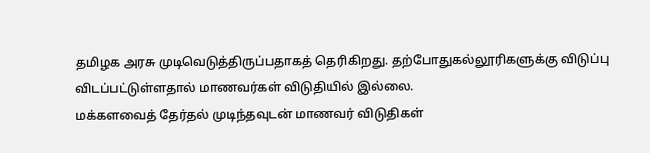தமிழக அரசு முடிவெடுத்திருப்பதாகத் தெரிகிறது. தற்போதுகல்லூரிகளுக்கு விடுப்பு விடப்பட்டுள்ளதால் மாணவர்கள் விடுதியில் இல்லை.
மக்களவைத் தேர்தல் முடிந்தவுடன் மாணவர் விடுதிகள்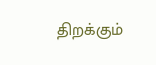திறக்கும்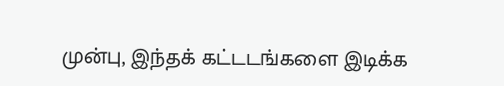முன்பு, இந்தக் கட்டடங்களை இடிக்க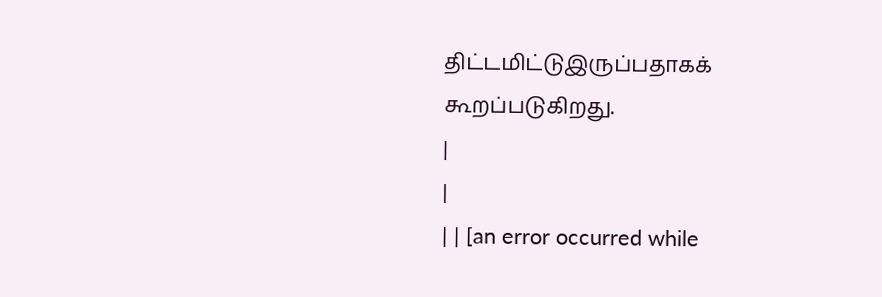திட்டமிட்டுஇருப்பதாகக் கூறப்படுகிறது.
|
|
| | [an error occurred while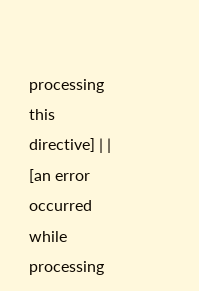processing this directive] | | [an error occurred while processing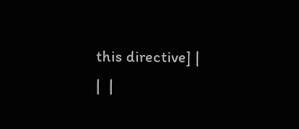this directive] |
|  |